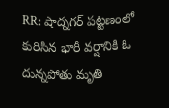RR: షాద్నగర్ పట్టణంలో కురిసిన భారీ వర్షానికి ఓ దున్నపోతు మృతి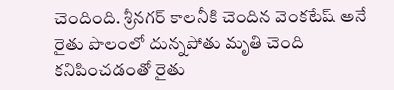చెందింది. శ్రీనగర్ కాలనీకి చెందిన వెంకటేష్ అనే రైతు పొలంలో దున్నపోతు మృతి చెంది కనిపించడంతో రైతు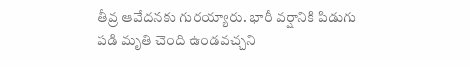తీవ్ర ఆవేదనకు గురయ్యారు. భారీ వర్షానికి పిడుగు పడి మృతి చెంది ఉండవచ్చని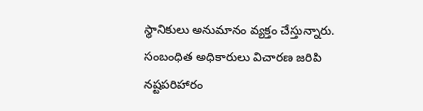స్థానికులు అనుమానం వ్యక్తం చేస్తున్నారు. సంబంధిత అధికారులు విచారణ జరిపి నష్టపరిహారం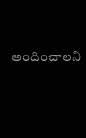అందించాలని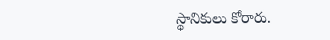స్థానికులు కోరారు.